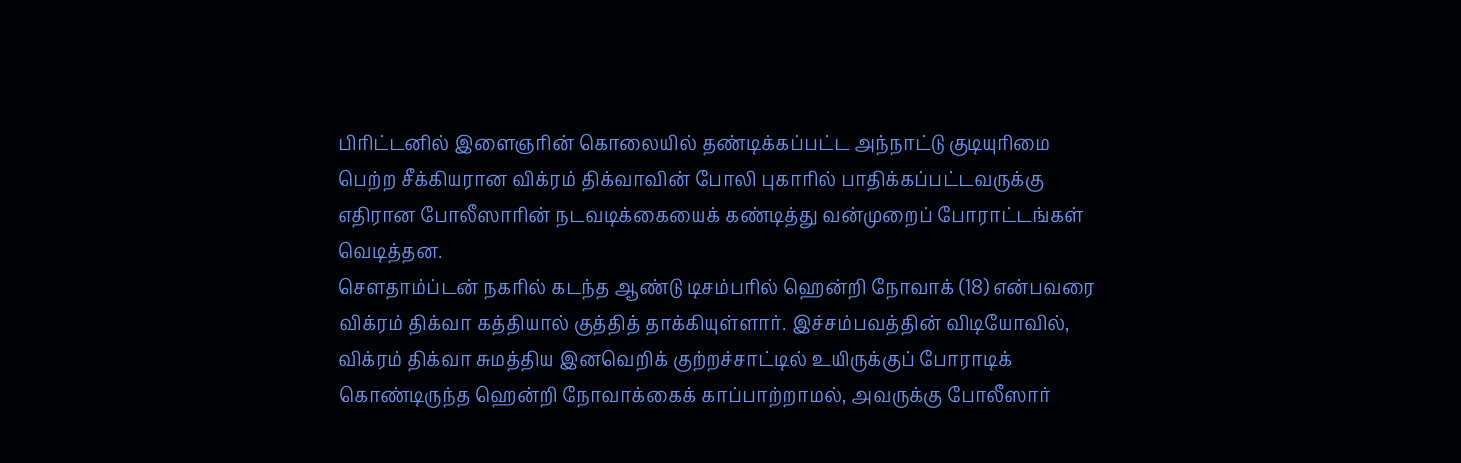பிரிட்டனில் இளைஞரின் கொலையில் தண்டிக்கப்பட்ட அந்நாட்டு குடியுரிமை பெற்ற சீக்கியரான விக்ரம் திக்வாவின் போலி புகாரில் பாதிக்கப்பட்டவருக்கு எதிரான போலீஸாரின் நடவடிக்கையைக் கண்டித்து வன்முறைப் போராட்டங்கள் வெடித்தன.
சௌதாம்ப்டன் நகரில் கடந்த ஆண்டு டிசம்பரில் ஹென்றி நோவாக் (18) என்பவரை விக்ரம் திக்வா கத்தியால் குத்தித் தாக்கியுள்ளார். இச்சம்பவத்தின் விடியோவில், விக்ரம் திக்வா சுமத்திய இனவெறிக் குற்றச்சாட்டில் உயிருக்குப் போராடிக் கொண்டிருந்த ஹென்றி நோவாக்கைக் காப்பாற்றாமல், அவருக்கு போலீஸார்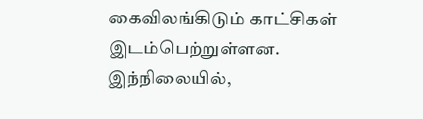கைவிலங்கிடும் காட்சிகள் இடம்பெற்றுள்ளன.
இந்நிலையில்,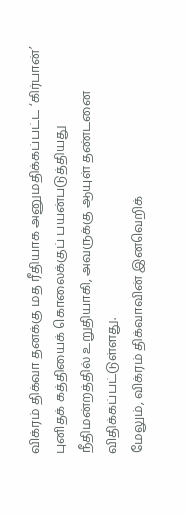விக்ரம் திக்வா தனக்கு மத ரீதியாக அனுமதிக்கப்பட்ட ‘கிர்பான்’ புனிதக் கத்தியைக் கொலைக்குப் பயன்படுத்தியது நீதிமன்றத்தில் உறுதியாகி, அவருக்கு ஆயுள் தண்டனை விதிக்கப்பட்டுள்ளது.
மேலும், விக்ரம் திக்வாவின் இனவெறிக்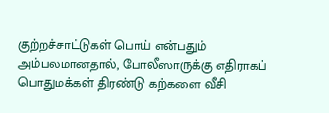குற்றச்சாட்டுகள் பொய் என்பதும் அம்பலமானதால், போலீஸாருக்கு எதிராகப் பொதுமக்கள் திரண்டு கற்களை வீசி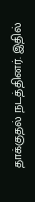தாக்குதல் நடத்தினர். இதில்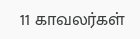11 காவலர்கள்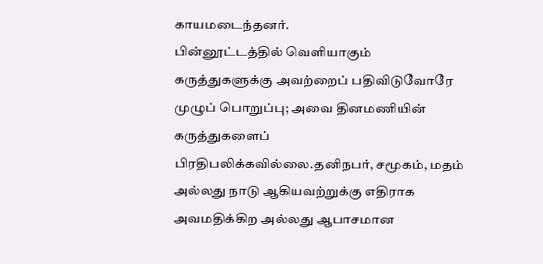காயமடைந்தனர்.
பின்னூட்டத்தில் வெளியாகும் கருத்துகளுக்கு அவற்றைப் பதிவிடுவோரே முழுப் பொறுப்பு; அவை தினமணியின் கருத்துகளைப் பிரதிபலிக்கவில்லை.தனிநபர், சமூகம், மதம் அல்லது நாடு ஆகியவற்றுக்கு எதிராக அவமதிக்கிற அல்லது ஆபாசமான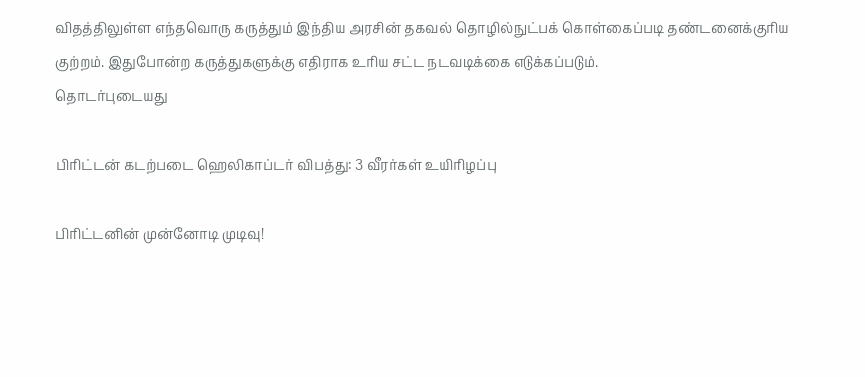விதத்திலுள்ள எந்தவொரு கருத்தும் இந்திய அரசின் தகவல் தொழில்நுட்பக் கொள்கைப்படி தண்டனைக்குரிய குற்றம். இதுபோன்ற கருத்துகளுக்கு எதிராக உரிய சட்ட நடவடிக்கை எடுக்கப்படும்.
தொடர்புடையது

பிரிட்டன் கடற்படை ஹெலிகாப்டர் விபத்து: 3 வீரர்கள் உயிரிழப்பு

பிரிட்டனின் முன்னோடி முடிவு!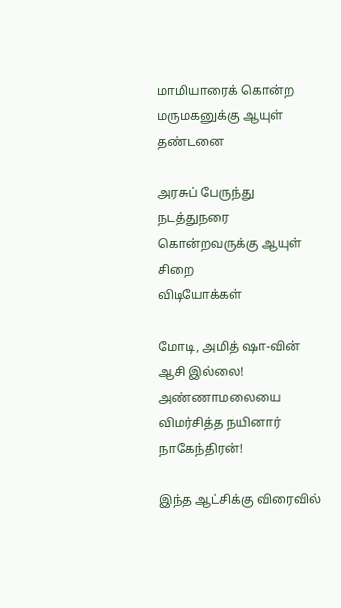மாமியாரைக் கொன்ற மருமகனுக்கு ஆயுள் தண்டனை

அரசுப் பேருந்து நடத்துநரை கொன்றவருக்கு ஆயுள் சிறை
விடியோக்கள்

மோடி, அமித் ஷா-வின் ஆசி இல்லை! அண்ணாமலையை விமர்சித்த நயினார் நாகேந்திரன்!

இந்த ஆட்சிக்கு விரைவில்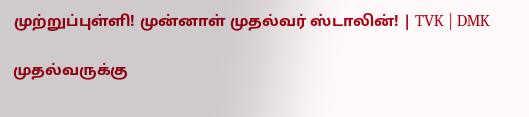முற்றுப்புள்ளி! முன்னாள் முதல்வர் ஸ்டாலின்! | TVK | DMK

முதல்வருக்கு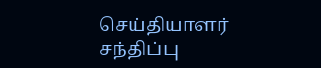செய்தியாளர் சந்திப்பு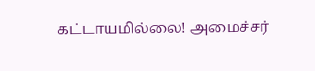கட்டாயமில்லை! அமைச்சர்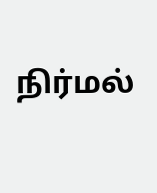நிர்மல்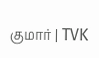குமார் | TVK